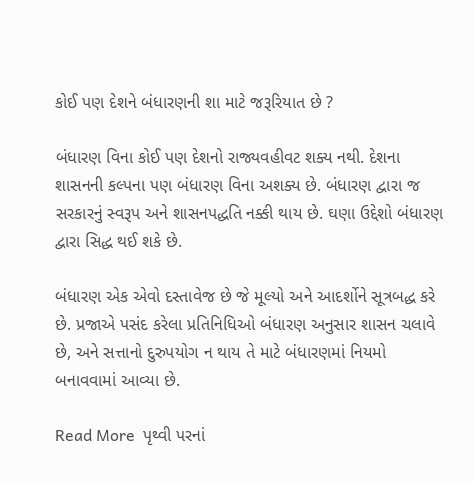કોઈ પણ દેશને બંધારણની શા માટે જરૂરિયાત છે ?

બંધારણ વિના કોઈ પણ દેશનો રાજ્યવહીવટ શક્ય નથી. દેશના શાસનની કલ્પના પણ બંધારણ વિના અશક્ય છે. બંધારણ દ્વારા જ સરકારનું સ્વરૂપ અને શાસનપદ્ધતિ નક્કી થાય છે. ઘણા ઉદ્દેશો બંધારણ દ્વારા સિદ્ધ થઈ શકે છે.

બંધારણ એક એવો દસ્તાવેજ છે જે મૂલ્યો અને આદર્શોને સૂત્રબદ્ધ કરે છે. પ્રજાએ પસંદ કરેલા પ્રતિનિધિઓ બંધારણ અનુસાર શાસન ચલાવે છે, અને સત્તાનો દુરુપયોગ ન થાય તે માટે બંધારણમાં નિયમો બનાવવામાં આવ્યા છે.

Read More  પૃથ્વી પરનાં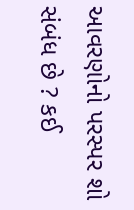આવરણોનો પરસ્પર શો સંબંધ છે ? કઈ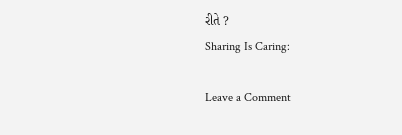રીતે ?
Sharing Is Caring:

Leave a Comment